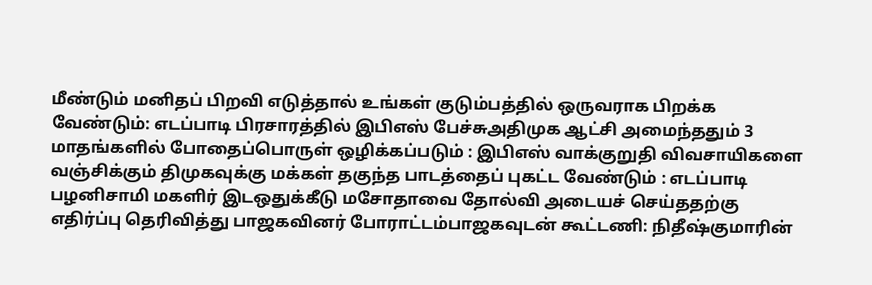மீண்டும் மனிதப் பிறவி எடுத்தால் உங்கள் குடும்பத்தில் ஒருவராக பிறக்க வேண்டும்: எடப்பாடி பிரசாரத்தில் இபிஎஸ் பேச்சுஅதிமுக ஆட்சி அமைந்ததும் 3 மாதங்களில் போதைப்பொருள் ஒழிக்கப்படும் : இபிஎஸ் வாக்குறுதி விவசாயிகளை வஞ்சிக்கும் திமுகவுக்கு மக்கள் தகுந்த பாடத்தைப் புகட்ட வேண்டும் : எடப்பாடி பழனிசாமி மகளிர் இடஒதுக்கீடு மசோதாவை தோல்வி அடையச் செய்ததற்கு எதிர்ப்பு தெரிவித்து பாஜகவினர் போராட்டம்பாஜகவுடன் கூட்டணி: நிதீஷ்குமாரின்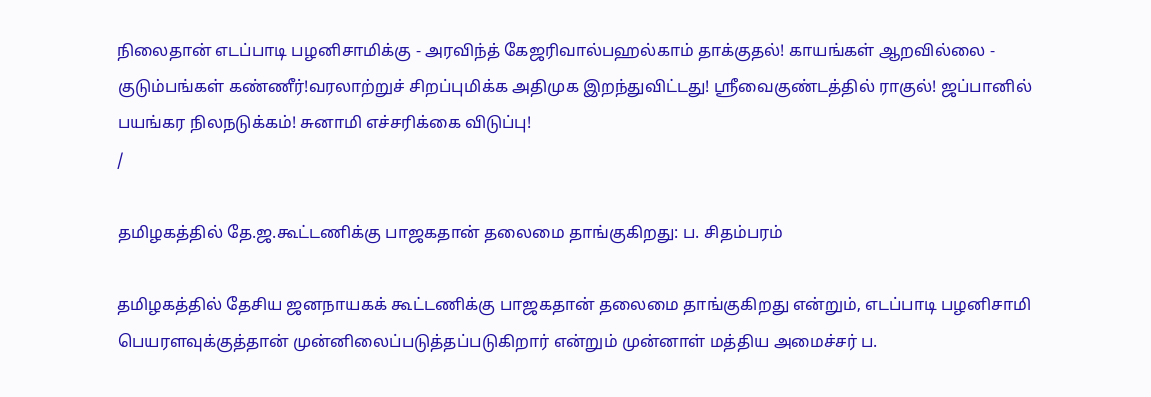நிலைதான் எடப்பாடி பழனிசாமிக்கு - அரவிந்த் கேஜரிவால்பஹல்காம் தாக்குதல்! காயங்கள் ஆறவில்லை - குடும்பங்கள் கண்ணீர்!வரலாற்றுச் சிறப்புமிக்க அதிமுக இறந்துவிட்டது! ஸ்ரீவைகுண்டத்தில் ராகுல்! ஜப்பானில் பயங்கர நிலநடுக்கம்! சுனாமி எச்சரிக்கை விடுப்பு!
/

தமிழகத்தில் தே.ஜ.கூட்டணிக்கு பாஜகதான் தலைமை தாங்குகிறது: ப. சிதம்பரம்

தமிழகத்தில் தேசிய ஜனநாயகக் கூட்டணிக்கு பாஜகதான் தலைமை தாங்குகிறது என்றும், எடப்பாடி பழனிசாமி பெயரளவுக்குத்தான் முன்னிலைப்படுத்தப்படுகிறார் என்றும் முன்னாள் மத்திய அமைச்சர் ப.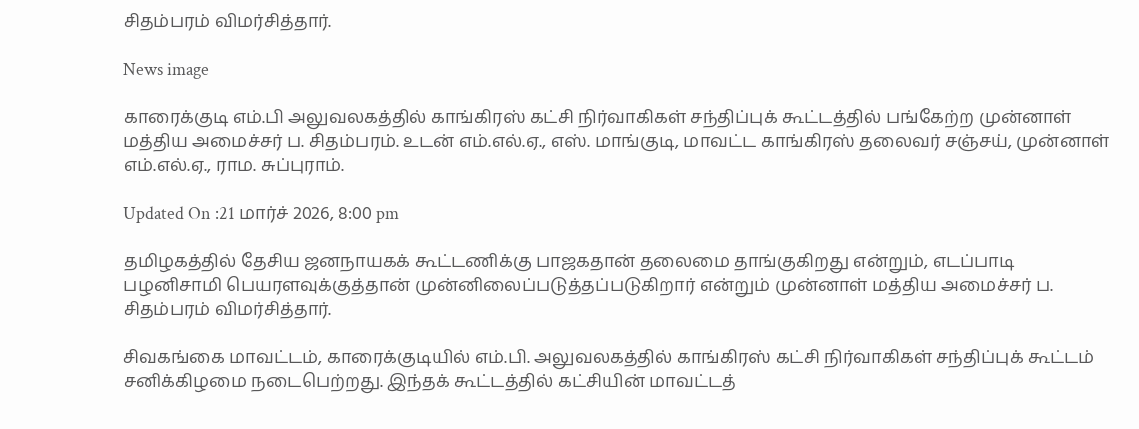சிதம்பரம் விமர்சித்தார்.

News image

காரைக்குடி எம்.பி அலுவலகத்தில் காங்கிரஸ் கட்சி நிர்வாகிகள் சந்திப்புக் கூட்டத்தில் பங்கேற்ற முன்னாள் மத்திய அமைச்சர் ப. சிதம்பரம். உடன் எம்.எல்.ஏ., எஸ். மாங்குடி, மாவட்ட காங்கிரஸ் தலைவர் சஞ்சய், முன்னாள் எம்.எல்.ஏ., ராம. சுப்புராம்.

Updated On :21 மார்ச் 2026, 8:00 pm

தமிழகத்தில் தேசிய ஜனநாயகக் கூட்டணிக்கு பாஜகதான் தலைமை தாங்குகிறது என்றும், எடப்பாடி பழனிசாமி பெயரளவுக்குத்தான் முன்னிலைப்படுத்தப்படுகிறார் என்றும் முன்னாள் மத்திய அமைச்சர் ப. சிதம்பரம் விமர்சித்தார்.

சிவகங்கை மாவட்டம், காரைக்குடியில் எம்.பி. அலுவலகத்தில் காங்கிரஸ் கட்சி நிர்வாகிகள் சந்திப்புக் கூட்டம் சனிக்கிழமை நடைபெற்றது. இந்தக் கூட்டத்தில் கட்சியின் மாவட்டத்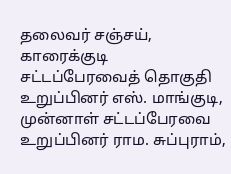தலைவர் சஞ்சய், காரைக்குடி சட்டப்பேரவைத் தொகுதி உறுப்பினர் எஸ். மாங்குடி, முன்னாள் சட்டப்பேரவை உறுப்பினர் ராம. சுப்புராம்,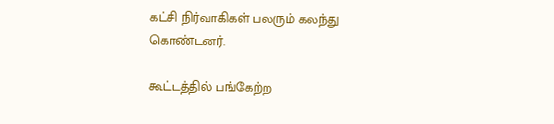கட்சி நிர்வாகிகள் பலரும் கலந்து கொண்டனர்.

கூட்டத்தில் பங்கேற்ற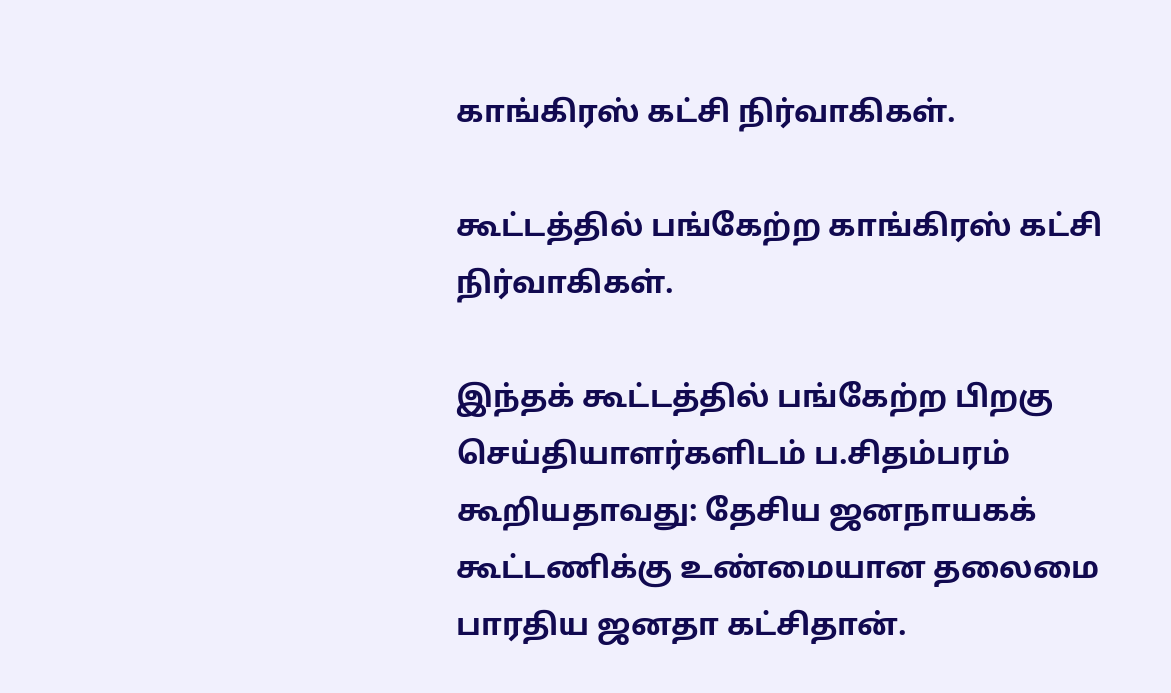காங்கிரஸ் கட்சி நிர்வாகிகள்.

கூட்டத்தில் பங்கேற்ற காங்கிரஸ் கட்சி நிர்வாகிகள்.

இந்தக் கூட்டத்தில் பங்கேற்ற பிறகு செய்தியாளர்களிடம் ப.சிதம்பரம் கூறியதாவது: தேசிய ஜனநாயகக் கூட்டணிக்கு உண்மையான தலைமை பாரதிய ஜனதா கட்சிதான்.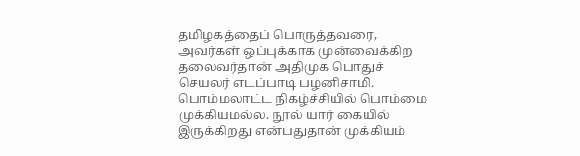தமிழகத்தைப் பொருத்தவரை, அவர்கள் ஒப்புக்காக முன்வைக்கிற தலைவர்தான் அதிமுக பொதுச் செயலர் எடப்பாடி பழனிசாமி. பொம்மலாட்ட நிகழ்ச்சியில் பொம்மை முக்கியமல்ல. நூல் யார் கையில் இருக்கிறது என்பதுதான் முக்கியம்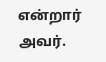என்றார் அவர்.